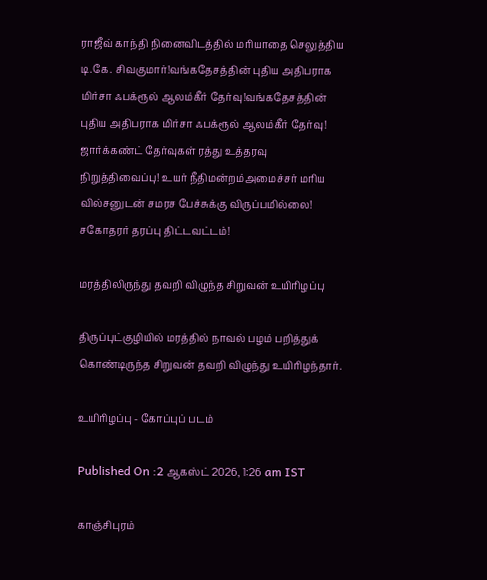ராஜீவ் காந்தி நினைவிடத்தில் மரியாதை செலுத்திய டி.கே. சிவகுமார்!வங்கதேசத்தின் புதிய அதிபராக மிர்சா ஃபக்ரூல் ஆலம்கீர் தேர்வு!வங்கதேசத்தின் புதிய அதிபராக மிர்சா ஃபக்ரூல் ஆலம்கீர் தேர்வு! ஜார்க்கண்ட் தேர்வுகள் ரத்து உத்தரவு நிறுத்திவைப்பு! உயர் நீதிமன்றம்அமைச்சர் மரிய வில்சனுடன் சமரச பேச்சுக்கு விருப்பமில்லை! சகோதரர் தரப்பு திட்டவட்டம்!

மரத்திலிருந்து தவறி விழுந்த சிறுவன் உயிரிழப்பு

திருப்புட்குழியில் மரத்தில் நாவல் பழம் பறித்துக் கொண்டிருந்த சிறுவன் தவறி விழுந்து உயிரிழந்தார்.

உயிரிழப்பு - கோப்புப் படம்

Published On :2 ஆகஸ்ட் 2026, 1:26 am IST

காஞ்சிபுரம்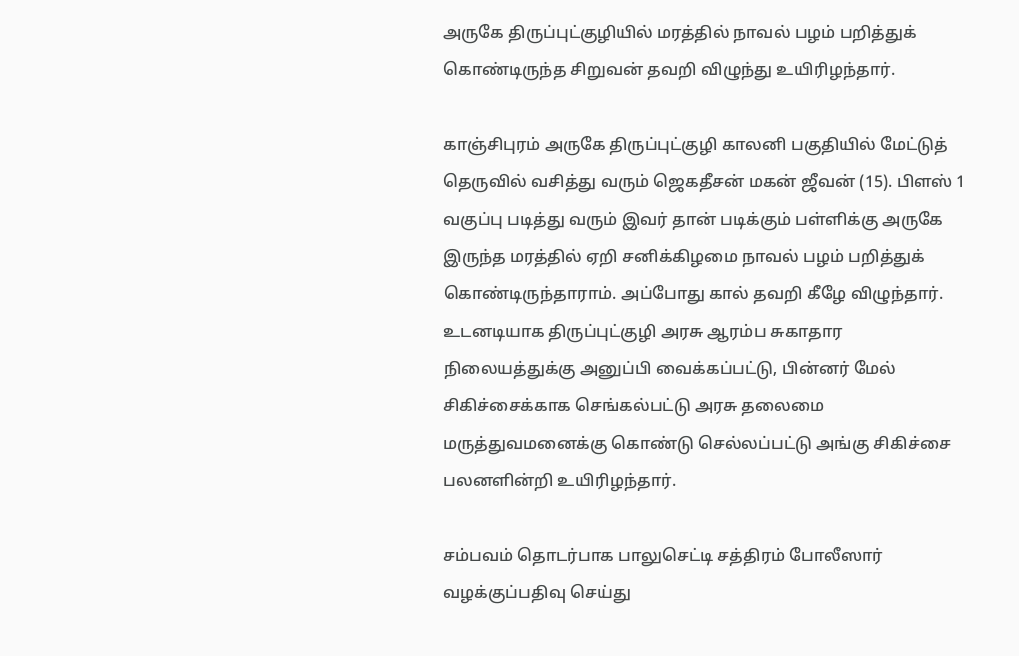அருகே திருப்புட்குழியில் மரத்தில் நாவல் பழம் பறித்துக் கொண்டிருந்த சிறுவன் தவறி விழுந்து உயிரிழந்தார்.

காஞ்சிபுரம் அருகே திருப்புட்குழி காலனி பகுதியில் மேட்டுத் தெருவில் வசித்து வரும் ஜெகதீசன் மகன் ஜீவன் (15). பிளஸ் 1 வகுப்பு படித்து வரும் இவர் தான் படிக்கும் பள்ளிக்கு அருகே இருந்த மரத்தில் ஏறி சனிக்கிழமை நாவல் பழம் பறித்துக் கொண்டிருந்தாராம். அப்போது கால் தவறி கீழே விழுந்தார். உடனடியாக திருப்புட்குழி அரசு ஆரம்ப சுகாதார நிலையத்துக்கு அனுப்பி வைக்கப்பட்டு, பின்னர் மேல் சிகிச்சைக்காக செங்கல்பட்டு அரசு தலைமை மருத்துவமனைக்கு கொண்டு செல்லப்பட்டு அங்கு சிகிச்சை பலனளின்றி உயிரிழந்தார்.

சம்பவம் தொடர்பாக பாலுசெட்டி சத்திரம் போலீஸார் வழக்குப்பதிவு செய்து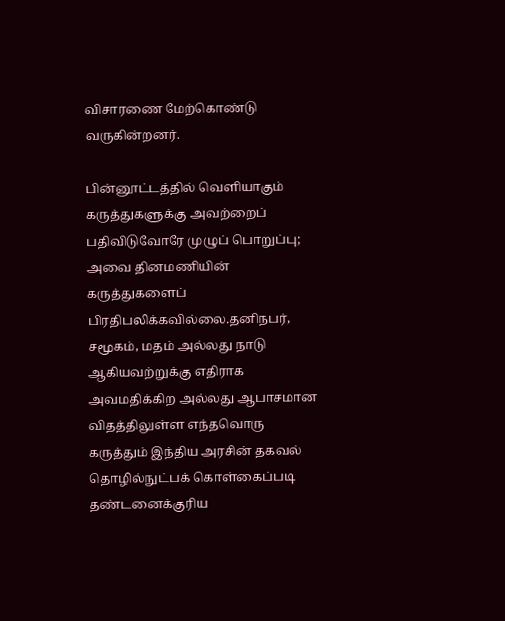விசாரணை மேற்கொண்டு வருகின்றனர்.

பின்னூட்டத்தில் வெளியாகும் கருத்துகளுக்கு அவற்றைப் பதிவிடுவோரே முழுப் பொறுப்பு; அவை தினமணியின் கருத்துகளைப் பிரதிபலிக்கவில்லை.தனிநபர், சமூகம், மதம் அல்லது நாடு ஆகியவற்றுக்கு எதிராக அவமதிக்கிற அல்லது ஆபாசமான விதத்திலுள்ள எந்தவொரு கருத்தும் இந்திய அரசின் தகவல் தொழில்நுட்பக் கொள்கைப்படி தண்டனைக்குரிய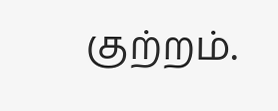குற்றம்.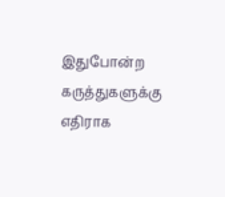இதுபோன்ற கருத்துகளுக்கு எதிராக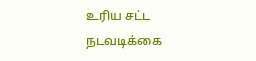உரிய சட்ட நடவடிக்கை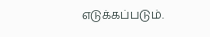எடுக்கப்படும்.